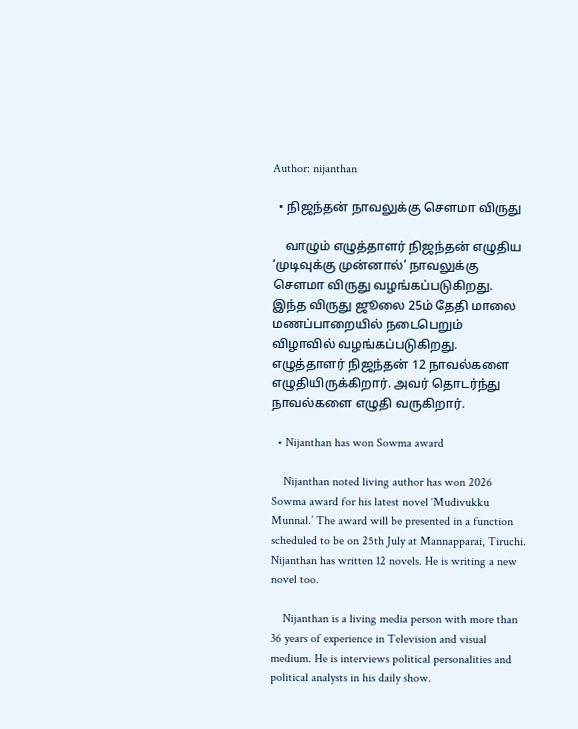Author: nijanthan

  • நிஜந்தன் நாவலுக்கு சௌமா விருது

    வாழும் எழுத்தாளர் நிஜந்தன் எழுதிய ‘முடிவுக்கு முன்னால்’ நாவலுக்கு சௌமா விருது வழங்கப்படுகிறது. இந்த விருது ஜூலை 25ம் தேதி மாலை மணப்பாறையில் நடைபெறும் விழாவில் வழங்கப்படுகிறது. எழுத்தாளர் நிஜந்தன் 12 நாவல்களை எழுதியிருக்கிறார். அவர் தொடர்ந்து நாவல்களை எழுதி வருகிறார்.

  • Nijanthan has won Sowma award

    Nijanthan noted living author has won 2026 Sowma award for his latest novel ‘Mudivukku Munnal.’ The award will be presented in a function scheduled to be on 25th July at Mannapparai, Tiruchi. Nijanthan has written 12 novels. He is writing a new novel too.

    Nijanthan is a living media person with more than 36 years of experience in Television and visual medium. He is interviews political personalities and political analysts in his daily show.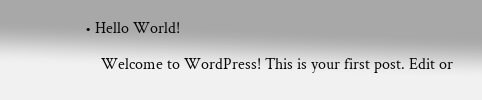• Hello World!

    Welcome to WordPress! This is your first post. Edit or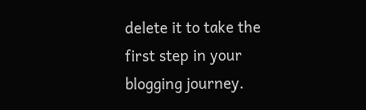delete it to take the first step in your blogging journey.